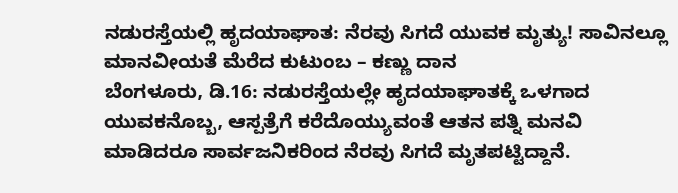ನಡುರಸ್ತೆಯಲ್ಲಿ ಹೃದಯಾಘಾತ: ನೆರವು ಸಿಗದೆ ಯುವಕ ಮೃತ್ಯು! ಸಾವಿನಲ್ಲೂ ಮಾನವೀಯತೆ ಮೆರೆದ ಕುಟುಂಬ – ಕಣ್ಣು ದಾನ
ಬೆಂಗಳೂರು, ಡಿ.16: ನಡುರಸ್ತೆಯಲ್ಲೇ ಹೃದಯಾಘಾತಕ್ಕೆ ಒಳಗಾದ ಯುವಕನೊಬ್ಬ, ಆಸ್ಪತ್ರೆಗೆ ಕರೆದೊಯ್ಯುವಂತೆ ಆತನ ಪತ್ನಿ ಮನವಿ ಮಾಡಿದರೂ ಸಾರ್ವಜನಿಕರಿಂದ ನೆರವು ಸಿಗದೆ ಮೃತಪಟ್ಟಿದ್ದಾನೆ.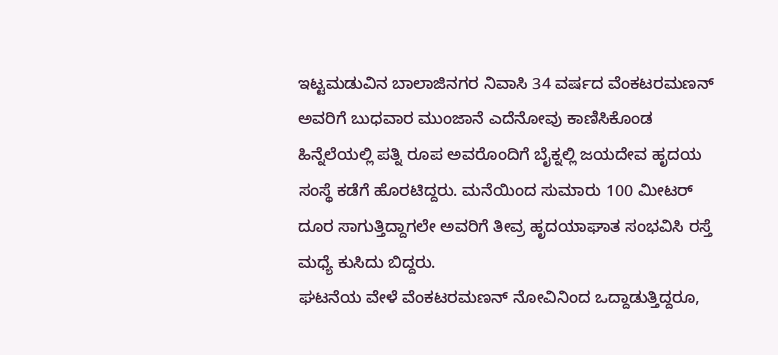ಇಟ್ಟಮಡುವಿನ ಬಾಲಾಜಿನಗರ ನಿವಾಸಿ 34 ವರ್ಷದ ವೆಂಕಟರಮಣನ್ ಅವರಿಗೆ ಬುಧವಾರ ಮುಂಜಾನೆ ಎದೆನೋವು ಕಾಣಿಸಿಕೊಂಡ ಹಿನ್ನೆಲೆಯಲ್ಲಿ ಪತ್ನಿ ರೂಪ ಅವರೊಂದಿಗೆ ಬೈಕ್ನಲ್ಲಿ ಜಯದೇವ ಹೃದಯ ಸಂಸ್ಥೆ ಕಡೆಗೆ ಹೊರಟಿದ್ದರು. ಮನೆಯಿಂದ ಸುಮಾರು 100 ಮೀಟರ್ ದೂರ ಸಾಗುತ್ತಿದ್ದಾಗಲೇ ಅವರಿಗೆ ತೀವ್ರ ಹೃದಯಾಘಾತ ಸಂಭವಿಸಿ ರಸ್ತೆ ಮಧ್ಯೆ ಕುಸಿದು ಬಿದ್ದರು.
ಘಟನೆಯ ವೇಳೆ ವೆಂಕಟರಮಣನ್ ನೋವಿನಿಂದ ಒದ್ದಾಡುತ್ತಿದ್ದರೂ,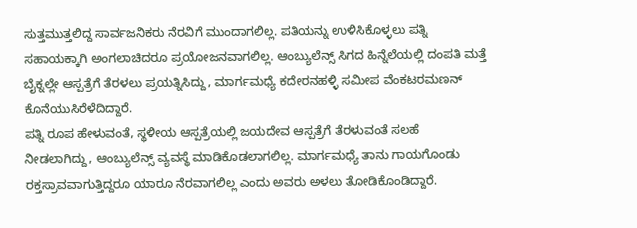ಸುತ್ತಮುತ್ತಲಿದ್ದ ಸಾರ್ವಜನಿಕರು ನೆರವಿಗೆ ಮುಂದಾಗಲಿಲ್ಲ. ಪತಿಯನ್ನು ಉಳಿಸಿಕೊಳ್ಳಲು ಪತ್ನಿ ಸಹಾಯಕ್ಕಾಗಿ ಅಂಗಲಾಚಿದರೂ ಪ್ರಯೋಜನವಾಗಲಿಲ್ಲ. ಆಂಬ್ಯುಲೆನ್ಸ್ ಸಿಗದ ಹಿನ್ನೆಲೆಯಲ್ಲಿ ದಂಪತಿ ಮತ್ತೆ ಬೈಕ್ನಲ್ಲೇ ಆಸ್ಪತ್ರೆಗೆ ತೆರಳಲು ಪ್ರಯತ್ನಿಸಿದ್ದು, ಮಾರ್ಗಮಧ್ಯೆ ಕದೇರನಹಳ್ಳಿ ಸಮೀಪ ವೆಂಕಟರಮಣನ್ ಕೊನೆಯುಸಿರೆಳೆದಿದ್ದಾರೆ.
ಪತ್ನಿ ರೂಪ ಹೇಳುವಂತೆ, ಸ್ಥಳೀಯ ಆಸ್ಪತ್ರೆಯಲ್ಲಿ ಜಯದೇವ ಆಸ್ಪತ್ರೆಗೆ ತೆರಳುವಂತೆ ಸಲಹೆ ನೀಡಲಾಗಿದ್ದು, ಆಂಬ್ಯುಲೆನ್ಸ್ ವ್ಯವಸ್ಥೆ ಮಾಡಿಕೊಡಲಾಗಲಿಲ್ಲ. ಮಾರ್ಗಮಧ್ಯೆ ತಾನು ಗಾಯಗೊಂಡು ರಕ್ತಸ್ರಾವವಾಗುತ್ತಿದ್ದರೂ ಯಾರೂ ನೆರವಾಗಲಿಲ್ಲ ಎಂದು ಅವರು ಅಳಲು ತೋಡಿಕೊಂಡಿದ್ದಾರೆ.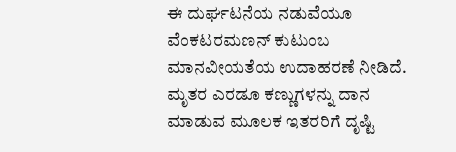ಈ ದುರ್ಘಟನೆಯ ನಡುವೆಯೂ ವೆಂಕಟರಮಣನ್ ಕುಟುಂಬ ಮಾನವೀಯತೆಯ ಉದಾಹರಣೆ ನೀಡಿದೆ. ಮೃತರ ಎರಡೂ ಕಣ್ಣುಗಳನ್ನು ದಾನ ಮಾಡುವ ಮೂಲಕ ಇತರರಿಗೆ ದೃಷ್ಟಿ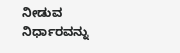ನೀಡುವ ನಿರ್ಧಾರವನ್ನು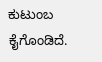ಕುಟುಂಬ ಕೈಗೊಂಡಿದೆ.